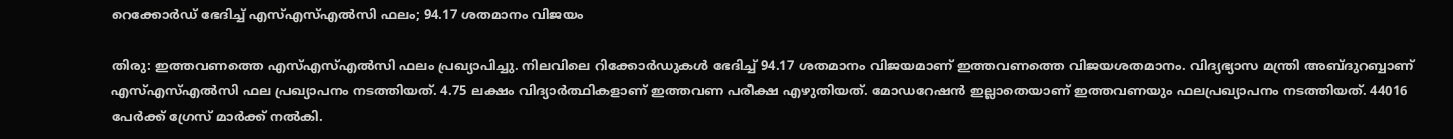റെക്കോര്‍ഡ് ഭേദിച്ച് എസ്എസ്എല്‍സി ഫലം; 94.17 ശതമാനം വിജയം

തിരു: ഇത്തവണത്തെ എസ്എസ്എല്‍സി ഫലം പ്രഖ്യാപിച്ചു. നിലവിലെ റിക്കോര്‍ഡുകള്‍ ഭേദിച്ച് 94.17 ശതമാനം വിജയമാണ് ഇത്തവണത്തെ വിജയശതമാനം. വിദ്യഭ്യാസ മന്ത്രി അബ്ദുറബ്ബാണ് എസ്എസ്എല്‍സി ഫല പ്രഖ്യാപനം നടത്തിയത്. 4.75 ലക്ഷം വിദ്യാര്‍ത്ഥികളാണ് ഇത്തവണ പരീക്ഷ എഴുതിയത്. മോഡറേഷന്‍ ഇല്ലാതെയാണ് ഇത്തവണയും ഫലപ്രഖ്യാപനം നടത്തിയത്. 44016 പേര്‍ക്ക് ഗ്രേസ് മാര്‍ക്ക് നല്‍കി.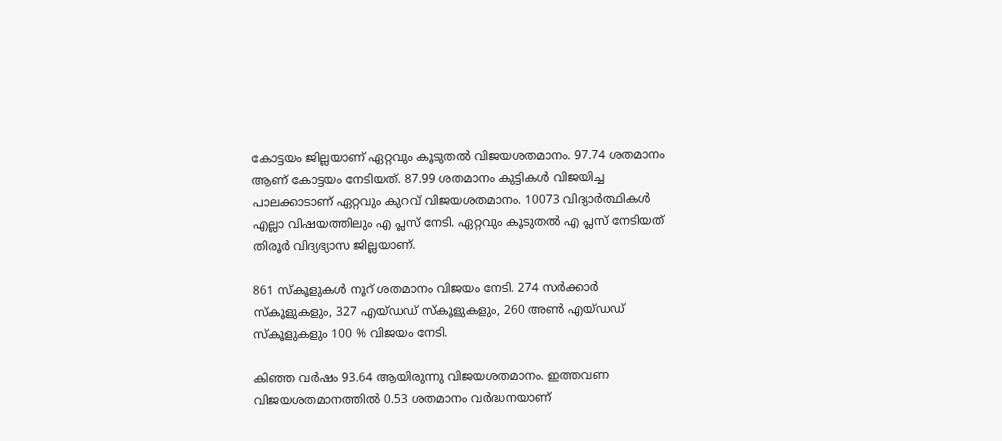കോട്ടയം ജില്ലയാണ് ഏറ്റവും കൂടുതല്‍ വിജയശതമാനം. 97.74 ശതമാനം ആണ് കോട്ടയം നേടിയത്. 87.99 ശതമാനം കുട്ടികള്‍ വിജയിച്ച പാലക്കാടാണ് ഏറ്റവും കുറവ് വിജയശതമാനം. 10073 വിദ്യാര്‍ത്ഥികള്‍ എല്ലാ വിഷയത്തിലും എ പ്ലസ് നേടി. ഏറ്റവും കൂടുതല്‍ എ പ്ലസ് നേടിയത് തിരൂര്‍ വിദ്യഭ്യാസ ജില്ലയാണ്.

861 സ്‌കൂളുകള്‍ നൂറ് ശതമാനം വിജയം നേടി. 274 സര്‍ക്കാര്‍ സ്‌കൂളുകളും, 327 എയ്ഡഡ് സ്‌കൂളുകളും, 260 അണ്‍ എയ്ഡഡ് സ്‌കൂളുകളും 100 % വിജയം നേടി.

കിഞ്ഞ വര്‍ഷം 93.64 ആയിരുന്നു വിജയശതമാനം. ഇത്തവണ വിജയശതമാനത്തില്‍ 0.53 ശതമാനം വര്‍ദ്ധനയാണ്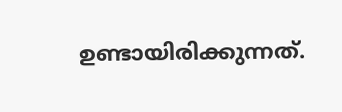ഉണ്ടായിരിക്കുന്നത്.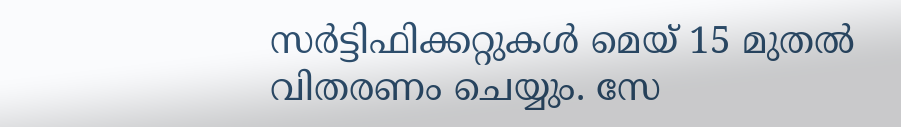സര്‍ട്ടിഫിക്കറ്റുകള്‍ മെയ് 15 മുതല്‍ വിതരണം ചെയ്യും. സേ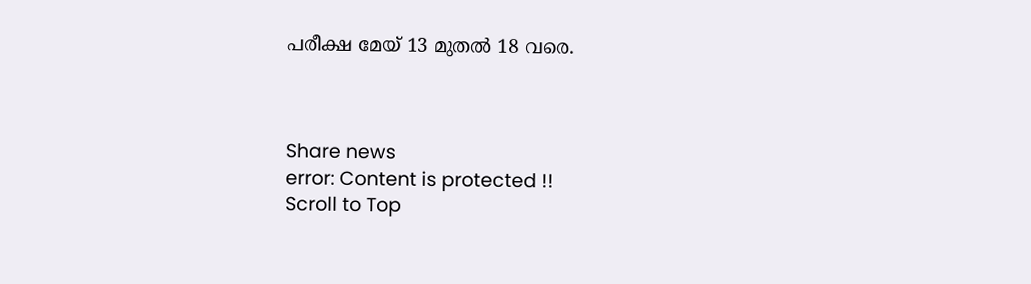പരീക്ഷ മേയ് 13 മുതല്‍ 18 വരെ.



Share news
error: Content is protected !!
Scroll to Top